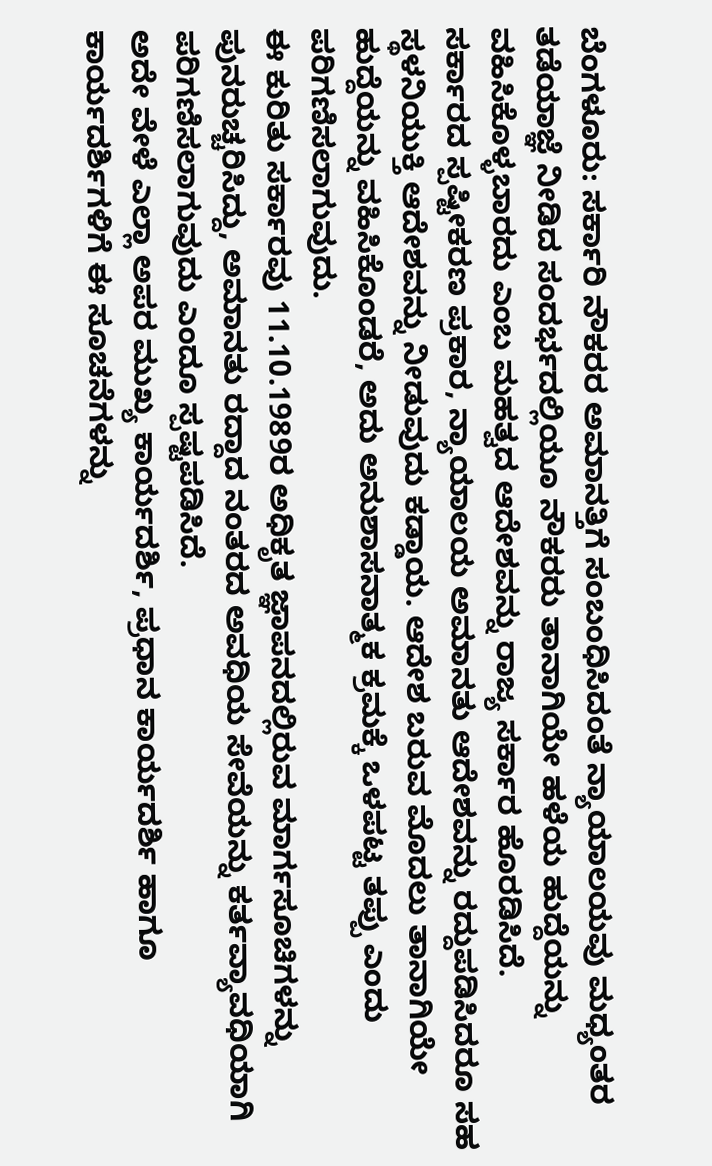ಬೆಂಗಳೂರು: ಸರ್ಕಾರಿ ನೌಕರರ ಅಮಾನತ್ತಿಗೆ ಸಂಬಂಧಿಸಿದಂತೆ ನ್ಯಾಯಾಲಯವು ಮಧ್ಯಂತರ ತಡೆಯಾಜ್ಞೆ ನೀಡಿದ ಸಂದರ್ಭದಲ್ಲಿಯೂ ನೌಕರರು ತಾನಾಗಿಯೇ ಹಳೆಯ ಹುದ್ದೆಯನ್ನು ವಹಿಸಿಕೊಳ್ಳಬಾರದು ಎಂಬ ಮಹತ್ವದ ಆದೇಶವನ್ನು ರಾಜ್ಯ ಸರ್ಕಾರ ಹೊರಡಿಸಿದೆ.
ಸರ್ಕಾರದ ಸ್ಪಷ್ಟೀಕರಣ ಪ್ರಕಾರ, ನ್ಯಾಯಾಲಯ ಅಮಾನತು ಆದೇಶವನ್ನು ರದ್ದುಪಡಿಸಿದರೂ ಸಹ ಸ್ಥಳನಿಯುಕ್ತಿ ಆದೇಶವನ್ನು ನೀಡುವುದು ಕಡ್ಡಾಯ. ಆದೇಶ ಬರುವ ಮೊದಲು ತಾನಾಗಿಯೇ ಹುದ್ದೆಯನ್ನು ವಹಿಸಿಕೊಂಡರೆ, ಅದು ಅನುಶಾಸನಾತ್ಮಕ ಕ್ರಮಕ್ಕೆ ಒಳಪಟ್ಟ ತಪ್ಪು ಎಂದು ಪರಿಗಣಿಸಲಾಗುವುದು.
ಈ ಕುರಿತು ಸರ್ಕಾರವು 11.10.1989ರ ಅಧಿಕೃತ ಜ್ಞಾಪನದಲ್ಲಿರುವ ಮಾರ್ಗಸೂಚಿಗಳನ್ನು ಪುನರುಚ್ಚರಿಸಿದ್ದು, ಅಮಾನತು ರದ್ದಾದ ನಂತರದ ಅವಧಿಯ ಸೇವೆಯನ್ನು ಕರ್ತವ್ಯಾವಧಿಯಾಗಿ ಪರಿಗಣಿಸಲಾಗುವುದು ಎಂದೂ ಸ್ಪಷ್ಟಪಡಿಸಿದೆ.
ಅದೇ ವೇಳೆ ಎಲ್ಲಾ ಅಪರ ಮುಖ್ಯ ಕಾರ್ಯದರ್ಶಿ, ಪ್ರಧಾನ ಕಾರ್ಯದರ್ಶಿ ಹಾಗೂ ಕಾರ್ಯದರ್ಶಿಗಳಿಗೆ ಈ ಸೂಚನೆಗಳನ್ನು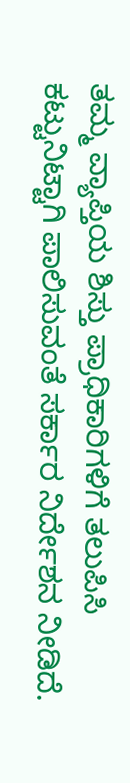ತಮ್ಮ ವ್ಯಾಪ್ತಿಯ ಶಿಸ್ತು ಪ್ರಾಧಿಕಾರಿಗಳಿಗೆ ತಲುಪಿಸಿ ಕಟ್ಟುನಿಟ್ಟಾಗಿ ಪಾಲಿಸುವಂತೆ ಸರ್ಕಾರ ನಿರ್ದೇಶನ ನೀಡಿದೆ.